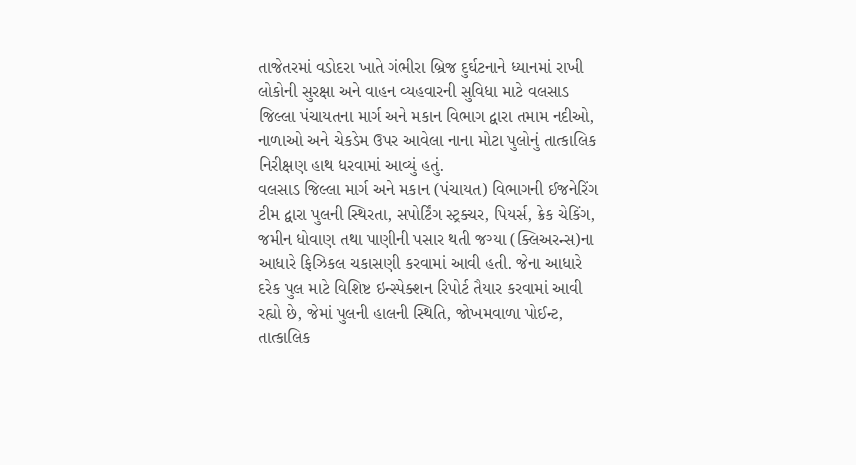તાજેતરમાં વડોદરા ખાતે ગંભીરા બ્રિજ દુર્ઘટનાને ધ્યાનમાં રાખી લોકોની સુરક્ષા અને વાહન વ્યહવારની સુવિધા માટે વલસાડ જિલ્લા પંચાયતના માર્ગ અને મકાન વિભાગ દ્વારા તમામ નદીઓ, નાળાઓ અને ચેકડેમ ઉપર આવેલા નાના મોટા પુલોનું તાત્કાલિક નિરીક્ષણ હાથ ધરવામાં આવ્યું હતું.
વલસાડ જિલ્લા માર્ગ અને મકાન (પંચાયત) વિભાગની ઈજનેરિંગ ટીમ દ્વારા પુલની સ્થિરતા, સપોર્ટિંગ સ્ટ્રક્ચર, પિયર્સ, ક્રેક ચેકિંગ, જમીન ધોવાણ તથા પાણીની પસાર થતી જગ્યા (ક્લિઅરન્સ)ના આધારે ફિઝિકલ ચકાસણી કરવામાં આવી હતી. જેના આધારે દરેક પુલ માટે વિશિષ્ટ ઇન્સ્પેક્શન રિપોર્ટ તૈયાર કરવામાં આવી રહ્યો છે, જેમાં પુલની હાલની સ્થિતિ, જોખમવાળા પોઈન્ટ, તાત્કાલિક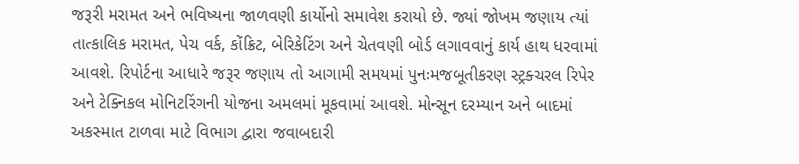જરૂરી મરામત અને ભવિષ્યના જાળવણી કાર્યોનો સમાવેશ કરાયો છે. જ્યાં જોખમ જણાય ત્યાં તાત્કાલિક મરામત, પેચ વર્ક, કોંક્રિટ, બેરિકેટિંગ અને ચેતવણી બોર્ડ લગાવવાનું કાર્ય હાથ ધરવામાં આવશે. રિપોર્ટના આધારે જરૂર જણાય તો આગામી સમયમાં પુનઃમજબૂતીકરણ સ્ટ્રક્ચરલ રિપેર અને ટેક્નિકલ મોનિટરિંગની યોજના અમલમાં મૂકવામાં આવશે. મોન્સૂન દરમ્યાન અને બાદમાં અકસ્માત ટાળવા માટે વિભાગ દ્વારા જવાબદારી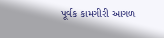પૂર્વક કામગીરી આગળ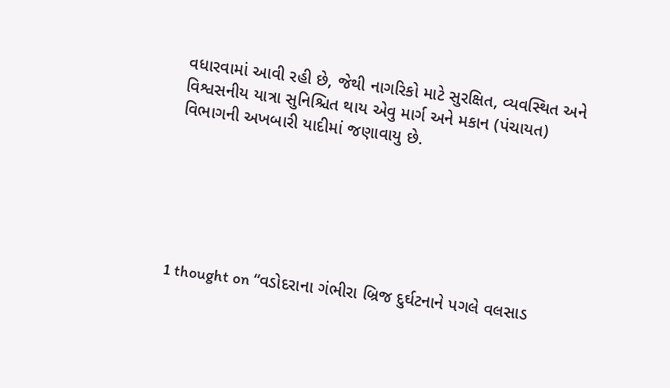વધારવામાં આવી રહી છે, જેથી નાગરિકો માટે સુરક્ષિત, વ્યવસ્થિત અને વિશ્વસનીય યાત્રા સુનિશ્ચિત થાય એવુ માર્ગ અને મકાન (પંચાયત) વિભાગની અખબારી યાદીમાં જણાવાયુ છે.






1 thought on “વડોદરાના ગંભીરા બ્રિજ દુર્ઘટનાને પગલે વલસાડ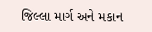જિલ્લા માર્ગ અને મકાન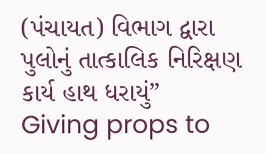(પંચાયત) વિભાગ દ્વારા પુલોનું તાત્કાલિક નિરિક્ષણ કાર્ય હાથ ધરાયું”
Giving props to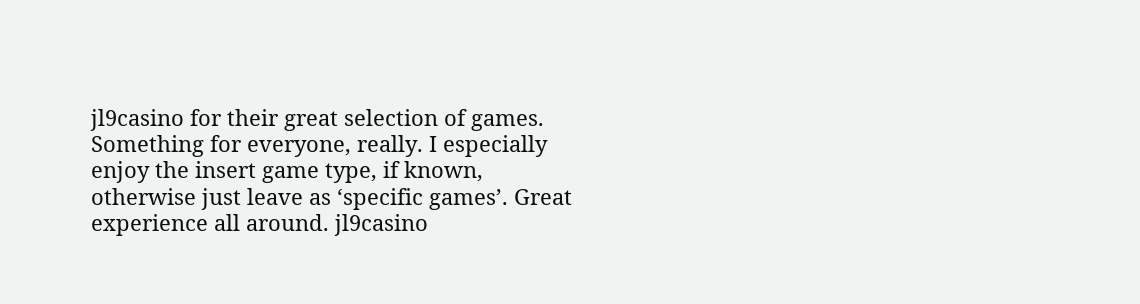jl9casino for their great selection of games. Something for everyone, really. I especially enjoy the insert game type, if known, otherwise just leave as ‘specific games’. Great experience all around. jl9casino